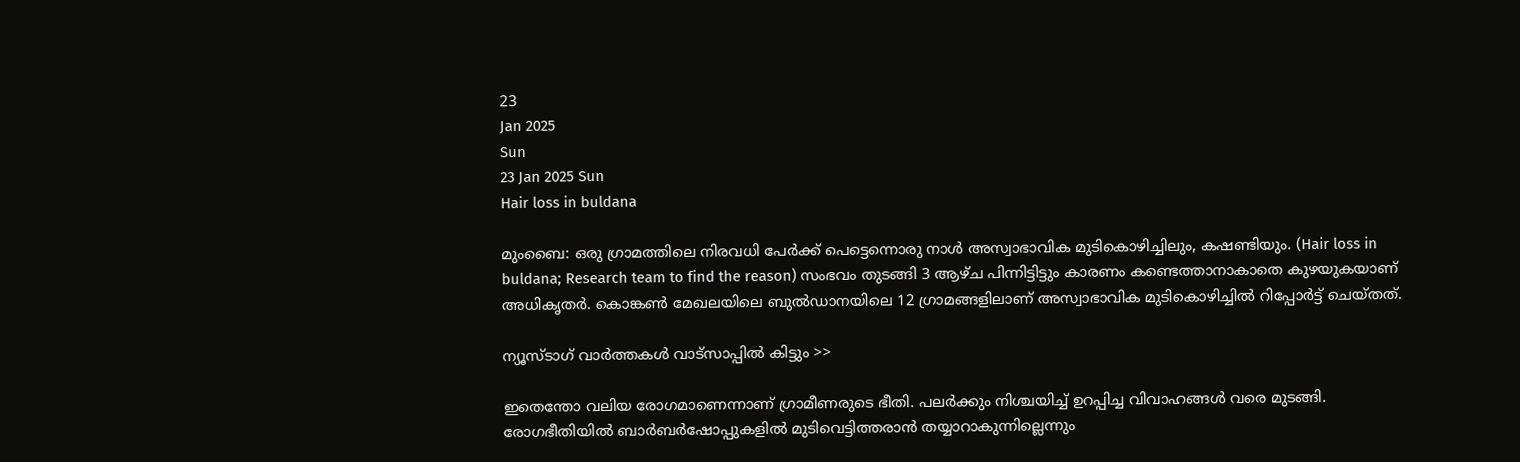23
Jan 2025
Sun
23 Jan 2025 Sun
Hair loss in buldana

മുംബൈ: ഒരു ഗ്രാമത്തിലെ നിരവധി പേര്‍ക്ക് പെട്ടെന്നൊരു നാള്‍ അസ്വാഭാവിക മുടികൊഴിച്ചിലും, കഷണ്ടിയും. (Hair loss in buldana; Research team to find the reason) സംഭവം തുടങ്ങി 3 ആഴ്ച പിന്നിട്ടിട്ടും കാരണം കണ്ടെത്താനാകാതെ കുഴയുകയാണ് അധികൃതര്‍. കൊങ്കണ്‍ മേഖലയിലെ ബുല്‍ഡാനയിലെ 12 ഗ്രാമങ്ങളിലാണ് അസ്വാഭാവിക മുടികൊഴിച്ചില്‍ റിപ്പോര്‍ട്ട് ചെയ്തത്.

ന്യൂസ്ടാഗ് വാര്‍ത്തകള്‍ വാട്‌സാപ്പില്‍ കിട്ടും >>

ഇതെന്തോ വലിയ രോഗമാണെന്നാണ് ഗ്രാമീണരുടെ ഭീതി. പലര്‍ക്കും നിശ്ചയിച്ച് ഉറപ്പിച്ച വിവാഹങ്ങള്‍ വരെ മുടങ്ങി. രോഗഭീതിയില്‍ ബാര്‍ബര്‍ഷോപ്പുകളില്‍ മുടിവെട്ടിത്തരാന്‍ തയ്യാറാകുന്നില്ലെന്നും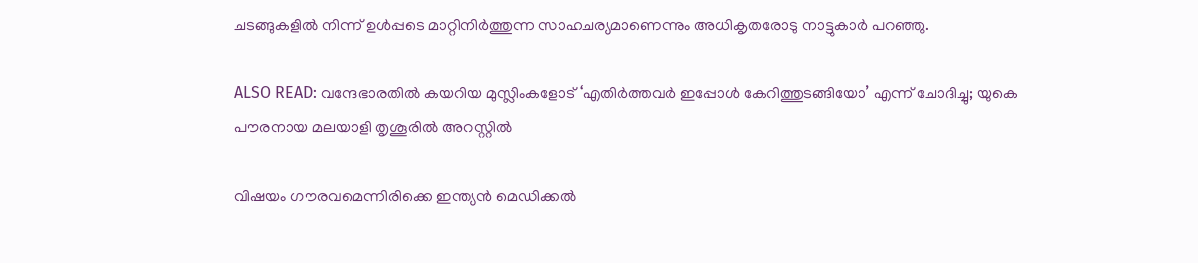ചടങ്ങുകളില്‍ നിന്ന് ഉള്‍പ്പടെ മാറ്റിനിര്‍ത്തുന്ന സാഹചര്യമാണെന്നും അധികൃതരോടു നാട്ടുകാര്‍ പറഞ്ഞു.

ALSO READ: വന്ദേഭാരതില്‍ കയറിയ മുസ്ലിംകളോട് ‘എതിര്‍ത്തവര്‍ ഇപ്പോള്‍ കേറിത്തുടങ്ങിയോ’ എന്ന് ചോദിച്ചു; യുകെ പൗരനായ മലയാളി തൃശൂരില്‍ അറസ്റ്റില്‍

വിഷയം ഗൗരവമെന്നിരിക്കെ ഇന്ത്യന്‍ മെഡിക്കല്‍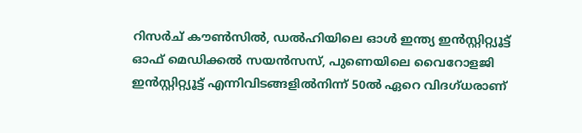റിസര്‍ച് കൗണ്‍സില്‍, ഡല്‍ഹിയിലെ ഓള്‍ ഇന്ത്യ ഇന്‍സ്റ്റിറ്റ്യൂട്ട് ഓഫ് മെഡിക്കല്‍ സയന്‍സസ്, പുണെയിലെ വൈറോളജി ഇന്‍സ്റ്റിറ്റ്യൂട്ട് എന്നിവിടങ്ങളില്‍നിന്ന് 50ല്‍ ഏറെ വിദഗ്ധരാണ്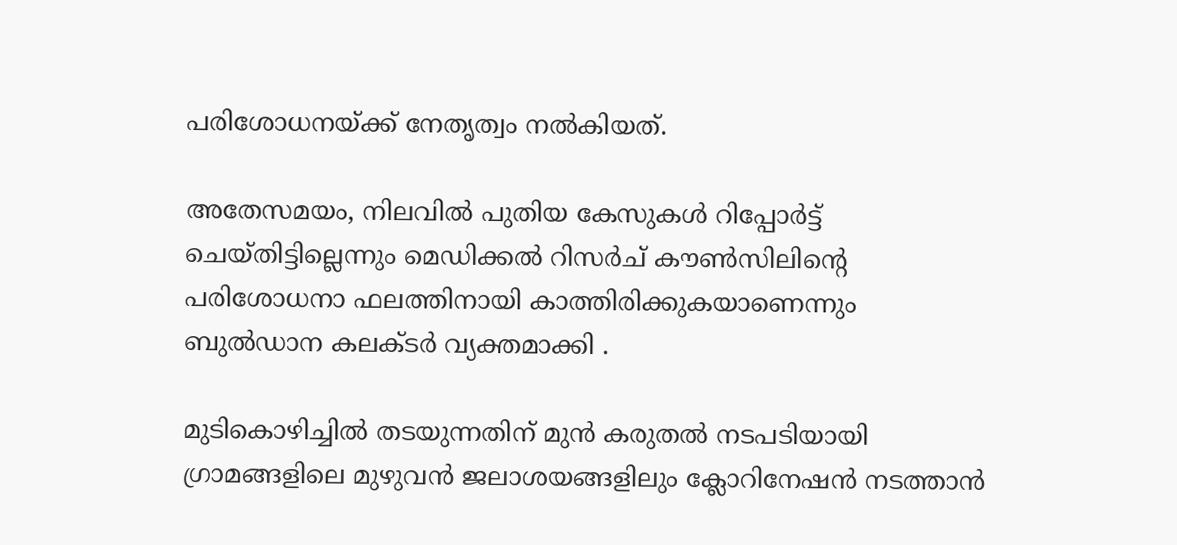പരിശോധനയ്ക്ക് നേതൃത്വം നല്‍കിയത്.

അതേസമയം, നിലവില്‍ പുതിയ കേസുകള്‍ റിപ്പോര്‍ട്ട് ചെയ്തിട്ടില്ലെന്നും മെഡിക്കല്‍ റിസര്‍ച് കൗണ്‍സിലിന്റെ പരിശോധനാ ഫലത്തിനായി കാത്തിരിക്കുകയാണെന്നും ബുല്‍ഡാന കലക്ടര്‍ വ്യക്തമാക്കി .

മുടികൊഴിച്ചില്‍ തടയുന്നതിന് മുന്‍ കരുതല്‍ നടപടിയായി ഗ്രാമങ്ങളിലെ മുഴുവന്‍ ജലാശയങ്ങളിലും ക്ലോറിനേഷന്‍ നടത്താന്‍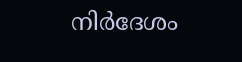നിര്‍ദേശം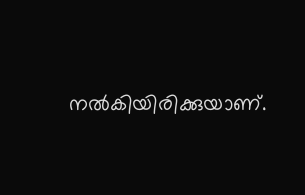നല്‍കിയിരിക്കുയാണ്.